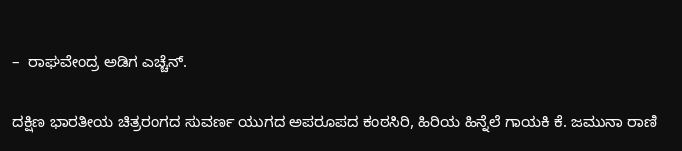–  ರಾಘವೇಂದ್ರ ಅಡಿಗ ಎಚ್ಚೆನ್.

ದಕ್ಷಿಣ ಭಾರತೀಯ ಚಿತ್ರರಂಗದ ಸುವರ್ಣ ಯುಗದ ಅಪರೂಪದ ಕಂಠಸಿರಿ, ಹಿರಿಯ ಹಿನ್ನೆಲೆ ಗಾಯಕಿ ಕೆ. ಜಮುನಾ ರಾಣಿ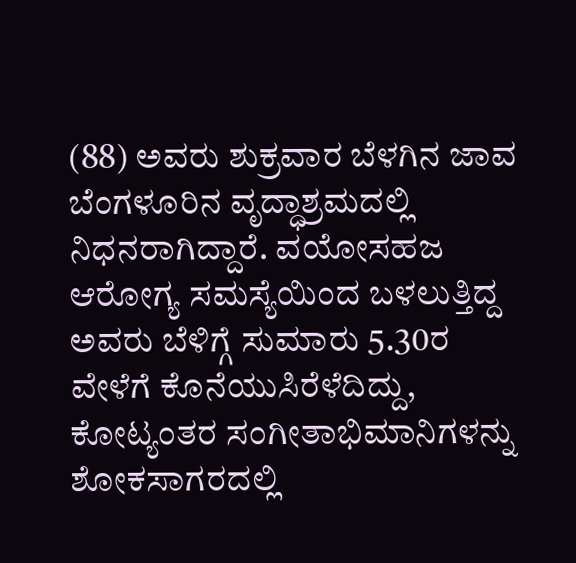(88) ಅವರು ಶುಕ್ರವಾರ ಬೆಳಗಿನ ಜಾವ ಬೆಂಗಳೂರಿನ ವೃದ್ಧಾಶ್ರಮದಲ್ಲಿ ನಿಧನರಾಗಿದ್ದಾರೆ. ವಯೋಸಹಜ ಆರೋಗ್ಯ ಸಮಸ್ಯೆಯಿಂದ ಬಳಲುತ್ತಿದ್ದ ಅವರು ಬೆಳಿಗ್ಗೆ ಸುಮಾರು 5.30ರ ವೇಳೆಗೆ ಕೊನೆಯುಸಿರೆಳೆದಿದ್ದು, ಕೋಟ್ಯಂತರ ಸಂಗೀತಾಭಿಮಾನಿಗಳನ್ನು ಶೋಕಸಾಗರದಲ್ಲಿ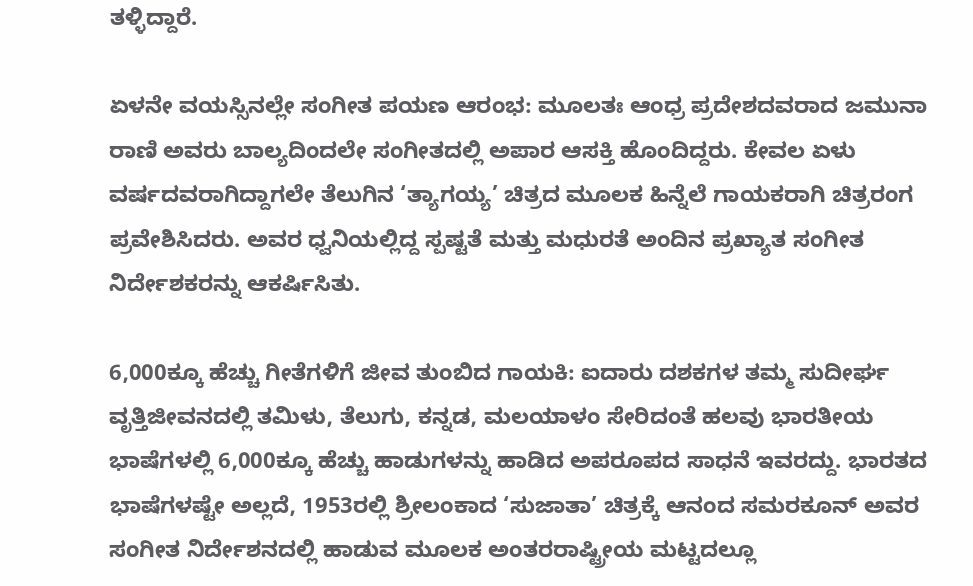ತಳ್ಳಿದ್ದಾರೆ.

ಏಳನೇ ವಯಸ್ಸಿನಲ್ಲೇ ಸಂಗೀತ ಪಯಣ ಆರಂಭ: ಮೂಲತಃ ಆಂಧ್ರ ಪ್ರದೇಶದವರಾದ ಜಮುನಾ ರಾಣಿ ಅವರು ಬಾಲ್ಯದಿಂದಲೇ ಸಂಗೀತದಲ್ಲಿ ಅಪಾರ ಆಸಕ್ತಿ ಹೊಂದಿದ್ದರು. ಕೇವಲ ಏಳು ವರ್ಷದವರಾಗಿದ್ದಾಗಲೇ ತೆಲುಗಿನ ‘ತ್ಯಾಗಯ್ಯ’ ಚಿತ್ರದ ಮೂಲಕ ಹಿನ್ನೆಲೆ ಗಾಯಕರಾಗಿ ಚಿತ್ರರಂಗ ಪ್ರವೇಶಿಸಿದರು. ಅವರ ಧ್ವನಿಯಲ್ಲಿದ್ದ ಸ್ಪಷ್ಟತೆ ಮತ್ತು ಮಧುರತೆ ಅಂದಿನ ಪ್ರಖ್ಯಾತ ಸಂಗೀತ ನಿರ್ದೇಶಕರನ್ನು ಆಕರ್ಷಿಸಿತು.

6,000ಕ್ಕೂ ಹೆಚ್ಚು ಗೀತೆಗಳಿಗೆ ಜೀವ ತುಂಬಿದ ಗಾಯಕಿ: ಐದಾರು ದಶಕಗಳ ತಮ್ಮ ಸುದೀರ್ಘ ವೃತ್ತಿಜೀವನದಲ್ಲಿ ತಮಿಳು, ತೆಲುಗು, ಕನ್ನಡ, ಮಲಯಾಳಂ ಸೇರಿದಂತೆ ಹಲವು ಭಾರತೀಯ ಭಾಷೆಗಳಲ್ಲಿ 6,000ಕ್ಕೂ ಹೆಚ್ಚು ಹಾಡುಗಳನ್ನು ಹಾಡಿದ ಅಪರೂಪದ ಸಾಧನೆ ಇವರದ್ದು. ಭಾರತದ ಭಾಷೆಗಳಷ್ಟೇ ಅಲ್ಲದೆ, 1953ರಲ್ಲಿ ಶ್ರೀಲಂಕಾದ ‘ಸುಜಾತಾ’ ಚಿತ್ರಕ್ಕೆ ಆನಂದ ಸಮರಕೂನ್ ಅವರ ಸಂಗೀತ ನಿರ್ದೇಶನದಲ್ಲಿ ಹಾಡುವ ಮೂಲಕ ಅಂತರರಾಷ್ಟ್ರೀಯ ಮಟ್ಟದಲ್ಲೂ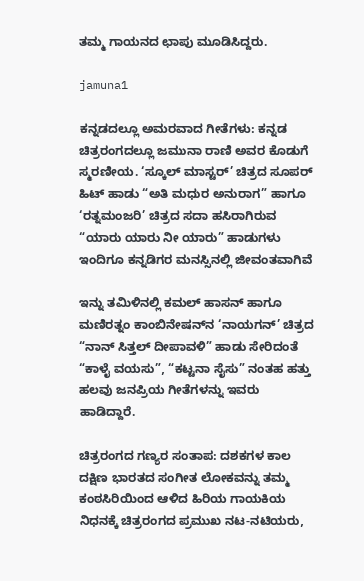ತಮ್ಮ ಗಾಯನದ ಛಾಪು ಮೂಡಿಸಿದ್ದರು.

jamuna1

ಕನ್ನಡದಲ್ಲೂ ಅಮರವಾದ ಗೀತೆಗಳು: ಕನ್ನಡ ಚಿತ್ರರಂಗದಲ್ಲೂ ಜಮುನಾ ರಾಣಿ ಅವರ ಕೊಡುಗೆ ಸ್ಮರಣೀಯ. ‘ಸ್ಕೂಲ್ ಮಾಸ್ಟರ್’ ಚಿತ್ರದ ಸೂಪರ್ ಹಿಟ್ ಹಾಡು “ಅತಿ ಮಧುರ ಅನುರಾಗ” ಹಾಗೂ ‘ರತ್ನಮಂಜರಿ’ ಚಿತ್ರದ ಸದಾ ಹಸಿರಾಗಿರುವ “ಯಾರು ಯಾರು ನೀ ಯಾರು” ಹಾಡುಗಳು ಇಂದಿಗೂ ಕನ್ನಡಿಗರ ಮನಸ್ಸಿನಲ್ಲಿ ಜೀವಂತವಾಗಿವೆ

ಇನ್ನು ತಮಿಳಿನಲ್ಲಿ ಕಮಲ್ ಹಾಸನ್ ಹಾಗೂ ಮಣಿರತ್ನಂ ಕಾಂಬಿನೇಷನ್‌ನ ‘ನಾಯಗನ್’ ಚಿತ್ರದ “ನಾನ್ ಸಿತ್ತಲ್ ದೀಪಾವಳಿ” ಹಾಡು ಸೇರಿದಂತೆ “ಕಾಳೈ ವಯಸು”, “ಕಟ್ಟನಾ ಸೈಸು” ನಂತಹ ಹತ್ತು ಹಲವು ಜನಪ್ರಿಯ ಗೀತೆಗಳನ್ನು ಇವರು ಹಾಡಿದ್ದಾರೆ.

ಚಿತ್ರರಂಗದ ಗಣ್ಯರ ಸಂತಾಪ: ದಶಕಗಳ ಕಾಲ ದಕ್ಷಿಣ ಭಾರತದ ಸಂಗೀತ ಲೋಕವನ್ನು ತಮ್ಮ ಕಂಠಸಿರಿಯಿಂದ ಆಳಿದ ಹಿರಿಯ ಗಾಯಕಿಯ ನಿಧನಕ್ಕೆ ಚಿತ್ರರಂಗದ ಪ್ರಮುಖ ನಟ-ನಟಿಯರು,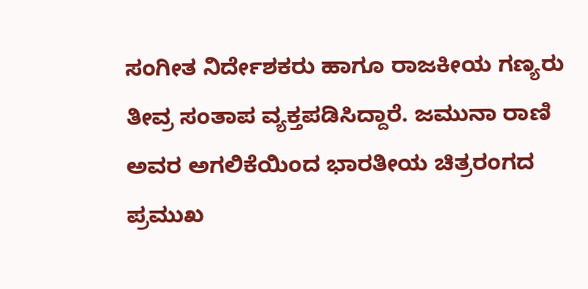ಸಂಗೀತ ನಿರ್ದೇಶಕರು ಹಾಗೂ ರಾಜಕೀಯ ಗಣ್ಯರು ತೀವ್ರ ಸಂತಾಪ ವ್ಯಕ್ತಪಡಿಸಿದ್ದಾರೆ. ಜಮುನಾ ರಾಣಿ ಅವರ ಅಗಲಿಕೆಯಿಂದ ಭಾರತೀಯ ಚಿತ್ರರಂಗದ ಪ್ರಮುಖ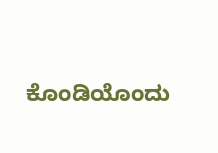ಕೊಂಡಿಯೊಂದು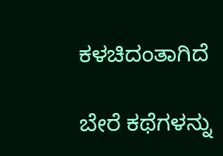ಕಳಚಿದಂತಾಗಿದೆ

ಬೇರೆ ಕಥೆಗಳನ್ನು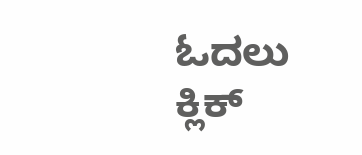ಓದಲು ಕ್ಲಿಕ್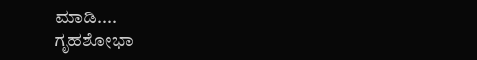ಮಾಡಿ....
ಗೃಹಶೋಭಾ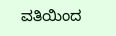ವತಿಯಿಂದ